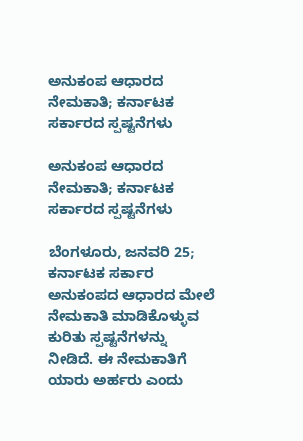ಅನುಕಂಪ ಆಧಾರದ ನೇಮಕಾತಿ; ಕರ್ನಾಟಕ ಸರ್ಕಾರದ ಸ್ಪಷ್ಟನೆಗಳು

ಅನುಕಂಪ ಆಧಾರದ ನೇಮಕಾತಿ; ಕರ್ನಾಟಕ ಸರ್ಕಾರದ ಸ್ಪಷ್ಟನೆಗಳು

ಬೆಂಗಳೂರು, ಜನವರಿ 25; ಕರ್ನಾಟಕ ಸರ್ಕಾರ ಅನುಕಂಪದ ಆಧಾರದ ಮೇಲೆ ನೇಮಕಾತಿ ಮಾಡಿಕೊಳ್ಳುವ ಕುರಿತು ಸ್ಪಷ್ಟನೆಗಳನ್ನು ನೀಡಿದೆ. ಈ ನೇಮಕಾತಿಗೆ ಯಾರು ಅರ್ಹರು ಎಂದು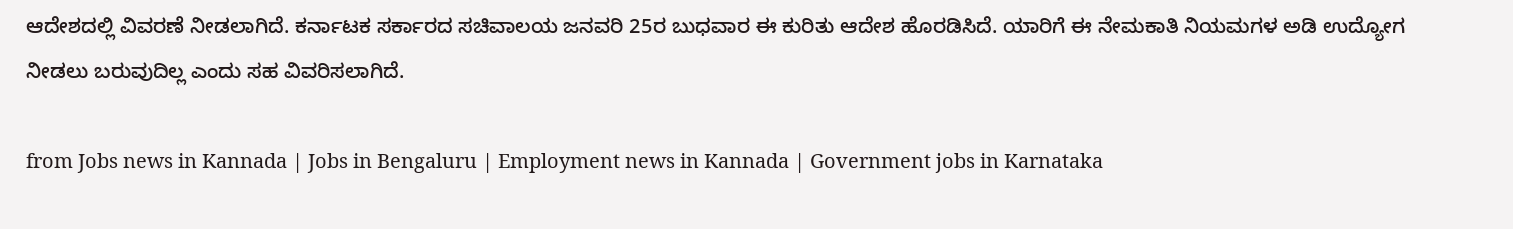ಆದೇಶದಲ್ಲಿ ವಿವರಣೆ ನೀಡಲಾಗಿದೆ. ಕರ್ನಾಟಕ ಸರ್ಕಾರದ ಸಚಿವಾಲಯ ಜನವರಿ 25ರ ಬುಧವಾರ ಈ ಕುರಿತು ಆದೇಶ ಹೊರಡಿಸಿದೆ. ಯಾರಿಗೆ ಈ ನೇಮಕಾತಿ ನಿಯಮಗಳ ಅಡಿ ಉದ್ಯೋಗ ನೀಡಲು ಬರುವುದಿಲ್ಲ ಎಂದು ಸಹ ವಿವರಿಸಲಾಗಿದೆ.

from Jobs news in Kannada | Jobs in Bengaluru | Employment news in Kannada | Government jobs in Karnataka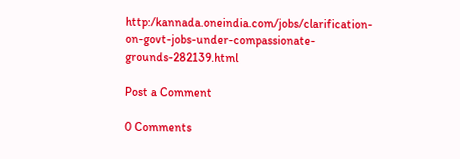http:/kannada.oneindia.com/jobs/clarification-on-govt-jobs-under-compassionate-grounds-282139.html

Post a Comment

0 Comments